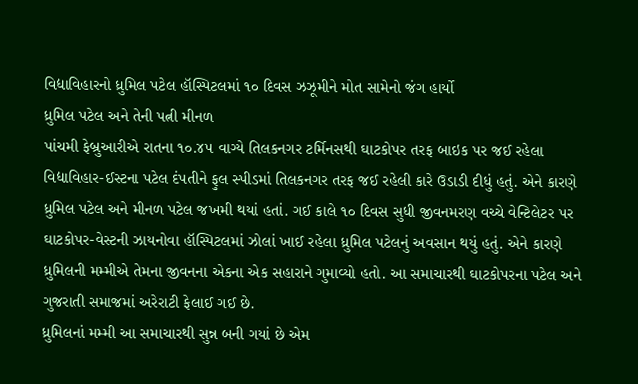વિદ્યાવિહારનો ધ્રુમિલ પટેલ હૉસ્પિટલમાં ૧૦ દિવસ ઝઝૂમીને મોત સામેનો જંગ હાર્યો
ધ્રુમિલ પટેલ અને તેની પત્ની મીનળ
પાંચમી ફેબ્રુઆરીએ રાતના ૧૦.૪૫ વાગ્યે તિલકનગર ટર્મિનસથી ઘાટકોપર તરફ બાઇક પર જઈ રહેલા વિદ્યાવિહાર-ઈસ્ટના પટેલ દંપતીને ફુલ સ્પીડમાં તિલકનગર તરફ જઈ રહેલી કારે ઉડાડી દીધું હતું. એને કારણે ધ્રુમિલ પટેલ અને મીનળ પટેલ જખમી થયાં હતાં. ગઈ કાલે ૧૦ દિવસ સુધી જીવનમરણ વચ્ચે વેન્ટિલેટર પર ઘાટકોપર-વેસ્ટની ઝાયનોવા હૉસ્પિટલમાં ઝોલાં ખાઈ રહેલા ધ્રુમિલ પટેલનું અવસાન થયું હતું. એને કારણે ધ્રુમિલની મમ્મીએ તેમના જીવનના એકના એક સહારાને ગુમાવ્યો હતો. આ સમાચારથી ઘાટકોપરના પટેલ અને ગુજરાતી સમાજમાં અરેરાટી ફેલાઈ ગઈ છે.
ધ્રુમિલનાં મમ્મી આ સમાચારથી સુન્ન બની ગયાં છે એમ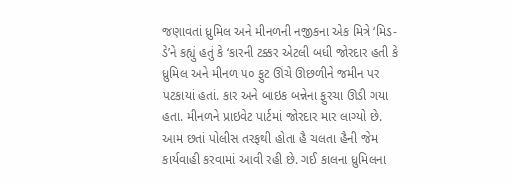જણાવતાં ધ્રુમિલ અને મીનળની નજીકના એક મિત્રે ‘મિડ-ડે’ને કહ્યું હતું કે ‘કારની ટક્કર એટલી બધી જોરદાર હતી કે ધ્રુમિલ અને મીનળ ૫૦ ફુટ ઊંચે ઊછળીને જમીન પર પટકાયાં હતાં. કાર અને બાઇક બન્નેના ફુરચા ઊડી ગયા હતા. મીનળને પ્રાઇવેટ પાર્ટમાં જોરદાર માર લાગ્યો છે. આમ છતાં પોલીસ તરફથી હોતા હૈ ચલતા હૈની જેમ કાર્યવાહી કરવામાં આવી રહી છે. ગઈ કાલના ધ્રુમિલના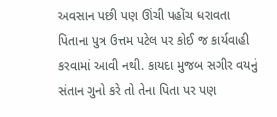અવસાન પછી પણ ઊંચી પહોંચ ધરાવતા પિતાના પુત્ર ઉત્તમ પટેલ પર કોઈ જ કાર્યવાહી કરવામાં આવી નથી. કાયદા મુજબ સગીર વયનું સંતાન ગુનો કરે તો તેના પિતા પર પણ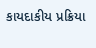કાયદાકીય પ્રક્રિયા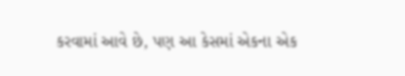કરવામાં આવે છે, પણ આ કેસમાં એકના એક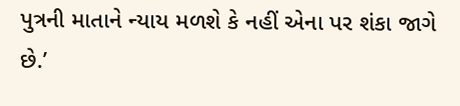પુત્રની માતાને ન્યાય મળશે કે નહીં એના પર શંકા જાગે છે.’